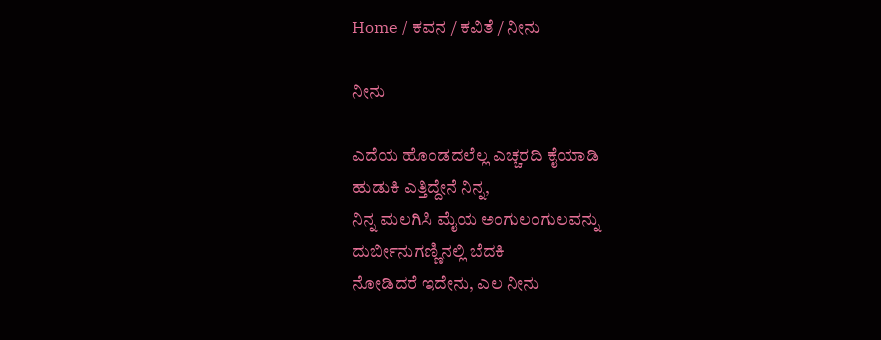Home / ಕವನ / ಕವಿತೆ / ನೀನು

ನೀನು

ಎದೆಯ ಹೊಂಡದಲೆಲ್ಲ ಎಚ್ಚರದಿ ಕೈಯಾಡಿ
ಹುಡುಕಿ ಎತ್ತಿದ್ದೇನೆ ನಿನ್ನ,
ನಿನ್ನ ಮಲಗಿಸಿ ಮೈಯ ಅಂಗುಲಂಗುಲವನ್ನು
ದುರ್ಬೀನುಗಣ್ಣಿನಲ್ಲಿ ಬೆದಕಿ
ನೋಡಿದರೆ ಇದೇನು, ಎಲ ನೀನು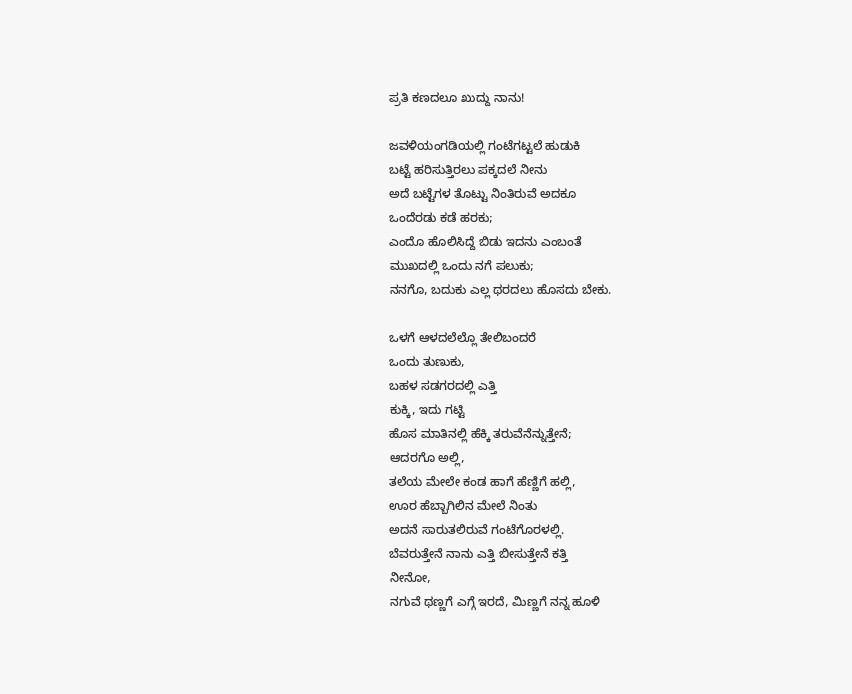ಪ್ರತಿ ಕಣದಲೂ ಖುದ್ದು ನಾನು!

ಜವಳಿಯಂಗಡಿಯಲ್ಲಿ ಗಂಟೆಗಟ್ಟಲೆ ಹುಡುಕಿ
ಬಟ್ಟೆ ಹರಿಸುತ್ತಿರಲು ಪಕ್ಕದಲೆ ನೀನು
ಅದೆ ಬಟ್ಟೆಗಳ ತೊಟ್ಟು ನಿಂತಿರುವೆ ಅದಕೂ
ಒಂದೆರಡು ಕಡೆ ಹರಕು;
ಎಂದೊ ಹೊಲಿಸಿದ್ದೆ ಬಿಡು ಇದನು ಎಂಬಂತೆ
ಮುಖದಲ್ಲಿ ಒಂದು ನಗೆ ಪಲುಕು;
ನನಗೊ, ಬದುಕು ಎಲ್ಲ ಥರದಲು ಹೊಸದು ಬೇಕು.

ಒಳಗೆ ಆಳದಲೆಲ್ಲೊ ತೇಲಿಬಂದರೆ
ಒಂದು ತುಣುಕು,
ಬಹಳ ಸಡಗರದಲ್ಲಿ ಎತ್ತಿ
ಕುಕ್ಕಿ, ಇದು ಗಟ್ಟಿ
ಹೊಸ ಮಾತಿನಲ್ಲಿ ಹೆಕ್ಕಿ ತರುವೆನೆನ್ನುತ್ತೇನೆ;
ಆದರಗೊ ಅಲ್ಲಿ,
ತಲೆಯ ಮೇಲೇ ಕಂಡ ಹಾಗೆ ಹೆಣ್ಣಿಗೆ ಹಲ್ಲಿ,
ಊರ ಹೆಬ್ಬಾಗಿಲಿನ ಮೇಲೆ ನಿಂತು
ಅದನೆ ಸಾರುತಲಿರುವೆ ಗಂಟೆಗೊರಳಲ್ಲಿ.
ಬೆವರುತ್ತೇನೆ ನಾನು ಎತ್ತಿ ಬೀಸುತ್ತೇನೆ ಕತ್ತಿ
ನೀನೋ,
ನಗುವೆ ಥಣ್ಣಗೆ ಎಗ್ಗೆ ಇರದೆ, ಮಿಣ್ಣಗೆ ನನ್ನ ಹೂಳಿ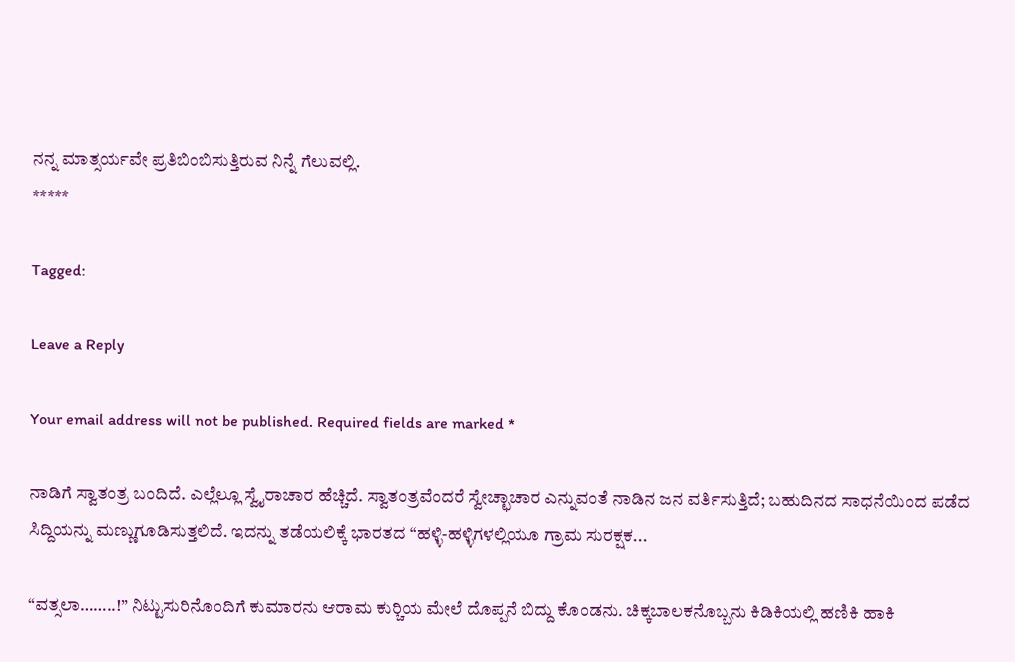ನನ್ನ ಮಾತ್ಸರ್ಯವೇ ಪ್ರತಿಬಿಂಬಿಸುತ್ತಿರುವ ನಿನ್ನೆ ಗೆಲುವಲ್ಲಿ.
*****

Tagged:

Leave a Reply

Your email address will not be published. Required fields are marked *

ನಾಡಿಗೆ ಸ್ವಾತಂತ್ರ ಬಂದಿದೆ. ಎಲ್ಲೆಲ್ಲೂ ಸ್ವೈರಾಚಾರ ಹೆಚ್ಚಿದೆ. ಸ್ವಾತಂತ್ರವೆಂದರೆ ಸ್ವೇಚ್ಛಾಚಾರ ಎನ್ನುವಂತೆ ನಾಡಿನ ಜನ ವರ್ತಿಸುತ್ತಿದೆ; ಬಹುದಿನದ ಸಾಧನೆಯಿಂದ ಪಡೆದ ಸಿದ್ದಿಯನ್ನು ಮಣ್ಣುಗೂಡಿಸುತ್ತಲಿದೆ. ಇದನ್ನು ತಡೆಯಲಿಕ್ಕೆ ಭಾರತದ “ಹಳ್ಳಿ-ಹಳ್ಳಿಗಳಲ್ಲಿಯೂ ಗ್ರಾಮ ಸುರಕ್ಷಕ...

“ವತ್ಸಲಾ……..!” ನಿಟ್ಟುಸುರಿನೊಂದಿಗೆ ಕುಮಾರನು ಆರಾಮ ಕುರ್‍ಚಿಯ ಮೇಲೆ ದೊಪ್ಪನೆ ಬಿದ್ದು ಕೊಂಡನು. ಚಿಕ್ಕಬಾಲಕನೊಬ್ಬನು ಕಿಡಿಕಿಯಲ್ಲಿ ಹಣಿಕಿ ಹಾಕಿ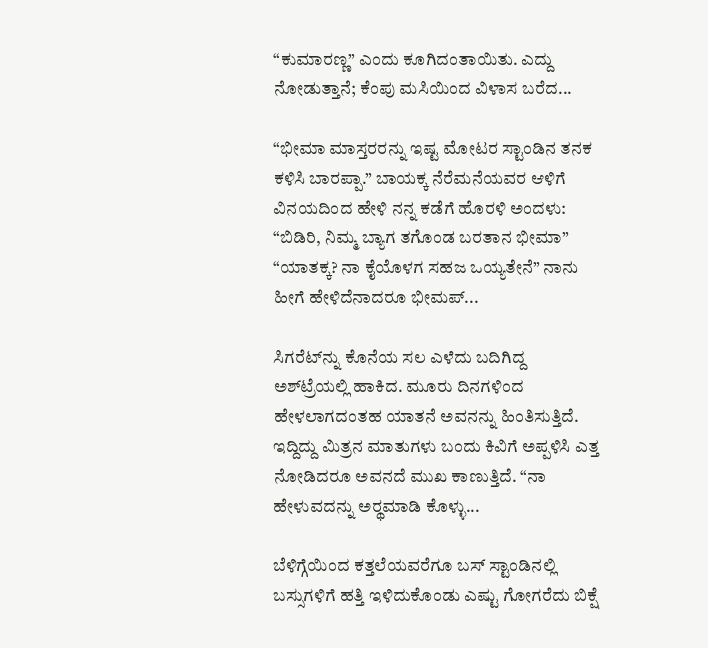“ಕುಮಾರಣ್ಣ” ಎಂದು ಕೂಗಿದಂತಾಯಿತು. ಎದ್ದು ನೋಡುತ್ತಾನೆ; ಕೆಂಪು ಮಸಿಯಿಂದ ವಿಳಾಸ ಬರೆದ...

“ಭೀಮಾ ಮಾಸ್ತರರನ್ನು ಇಷ್ಟ ಮೋಟರ ಸ್ಟಾಂಡಿನ ತನಕ ಕಳಿಸಿ ಬಾರಪ್ಪಾ.” ಬಾಯಕ್ಕ ನೆರೆಮನೆಯವರ ಆಳಿಗೆ ವಿನಯದಿಂದ ಹೇಳಿ ನನ್ನ ಕಡೆಗೆ ಹೊರಳಿ ಅಂದಳು: “ಬಿಡಿರಿ, ನಿಮ್ಮ ಬ್ಯಾಗ ತಗೊಂಡ ಬರತಾನ ಭೀಮಾ” “ಯಾತಕ್ಕ? ನಾ ಕೈಯೊಳಗ ಸಹಜ ಒಯ್ಯತೇನೆ” ನಾನು ಹೀಗೆ ಹೇಳಿದೆನಾದರೂ ಭೀಮಪ್...

ಸಿಗರೆಟ್‌ನ್ನು ಕೊನೆಯ ಸಲ ಎಳೆದು ಬದಿಗಿದ್ದ ಅಶ್‌ಟ್ರೆಯಲ್ಲಿ ಹಾಕಿದ. ಮೂರು ದಿನಗಳಿಂದ ಹೇಳಲಾಗದಂತಹ ಯಾತನೆ ಅವನನ್ನು ಹಿಂತಿಸುತ್ತಿದೆ. ಇದ್ದಿದ್ದು ಮಿತ್ರನ ಮಾತುಗಳು ಬಂದು ಕಿವಿಗೆ ಅಪ್ಪಳಿಸಿ ಎತ್ತ ನೋಡಿದರೂ ಅವನದೆ ಮುಖ ಕಾಣುತ್ತಿದೆ. “ನಾ ಹೇಳುವದನ್ನು ಅರ್‍ಥಮಾಡಿ ಕೊಳ್ಳು...

ಬೆಳಿಗ್ಗೆಯಿಂದ ಕತ್ತಲೆಯವರೆಗೂ ಬಸ್ ಸ್ಟಾಂಡಿನಲ್ಲಿ ಬಸ್ಸುಗಳಿಗೆ ಹತ್ತಿ ಇಳಿದುಕೊಂಡು ಎಷ್ಟು ಗೋಗರೆದು ಬಿಕ್ಷೆ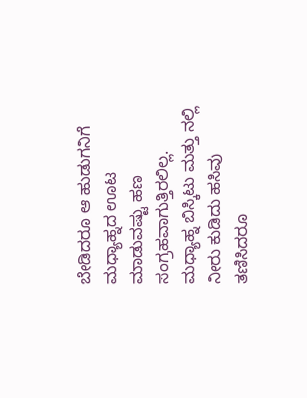ಬೇಡಿದರೂ ಆ ಹುಡುಗನಿಗೆ ಮಧ್ಯಾಹ್ನದ ಊಟ ಮಾಡುವಷ್ಟು ಹಣ ಸಂಗ್ರಹವಾಗುತ್ತಿರಲಿಲ್ಲ. ಮಧ್ಯಾಹ್ನ ಬಿಸ್ಕಿಟು ಮತ್ತು ನಲ್ಲಿ ನೀರು ಕುಡಿದು ಹಸಿವು ತಣಿಸಿದರೂ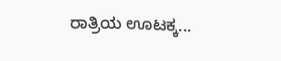ರಾತ್ರಿಯ ಊಟಕ್ಕ...